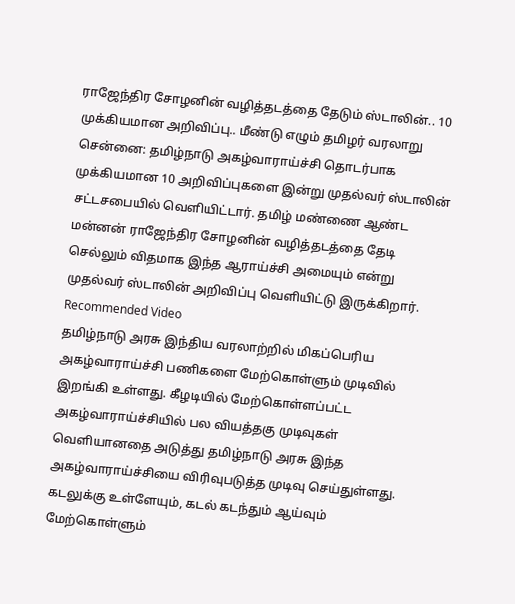ராஜேந்திர சோழனின் வழித்தடத்தை தேடும் ஸ்டாலின்.. 10 முக்கியமான அறிவிப்பு.. மீண்டு எழும் தமிழர் வரலாறு
சென்னை: தமிழ்நாடு அகழ்வாராய்ச்சி தொடர்பாக முக்கியமான 10 அறிவிப்புகளை இன்று முதல்வர் ஸ்டாலின் சட்டசபையில் வெளியிட்டார். தமிழ் மண்ணை ஆண்ட மன்னன் ராஜேந்திர சோழனின் வழித்தடத்தை தேடி செல்லும் விதமாக இந்த ஆராய்ச்சி அமையும் என்று முதல்வர் ஸ்டாலின் அறிவிப்பு வெளியிட்டு இருக்கிறார்.
Recommended Video
தமிழ்நாடு அரசு இந்திய வரலாற்றில் மிகப்பெரிய அகழ்வாராய்ச்சி பணிகளை மேற்கொள்ளும் முடிவில் இறங்கி உள்ளது. கீழடியில் மேற்கொள்ளப்பட்ட அகழ்வாராய்ச்சியில் பல வியத்தகு முடிவுகள் வெளியானதை அடுத்து தமிழ்நாடு அரசு இந்த அகழ்வாராய்ச்சியை விரிவுபடுத்த முடிவு செய்துள்ளது. கடலுக்கு உள்ளேயும், கடல் கடந்தும் ஆய்வும் மேற்கொள்ளும்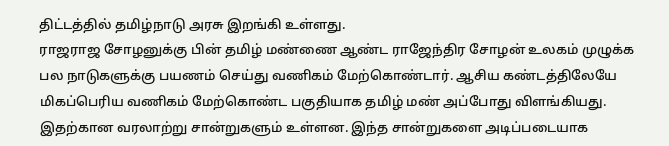திட்டத்தில் தமிழ்நாடு அரசு இறங்கி உள்ளது.
ராஜராஜ சோழனுக்கு பின் தமிழ் மண்ணை ஆண்ட ராஜேந்திர சோழன் உலகம் முழுக்க பல நாடுகளுக்கு பயணம் செய்து வணிகம் மேற்கொண்டார். ஆசிய கண்டத்திலேயே மிகப்பெரிய வணிகம் மேற்கொண்ட பகுதியாக தமிழ் மண் அப்போது விளங்கியது. இதற்கான வரலாற்று சான்றுகளும் உள்ளன. இந்த சான்றுகளை அடிப்படையாக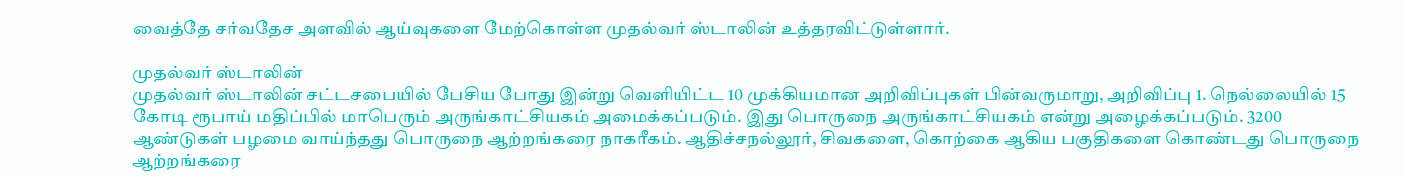வைத்தே சர்வதேச அளவில் ஆய்வுகளை மேற்கொள்ள முதல்வர் ஸ்டாலின் உத்தரவிட்டுள்ளார்.

முதல்வர் ஸ்டாலின்
முதல்வர் ஸ்டாலின் சட்டசபையில் பேசிய போது இன்று வெளியிட்ட 10 முக்கியமான அறிவிப்புகள் பின்வருமாறு, அறிவிப்பு 1. நெல்லையில் 15 கோடி ரூபாய் மதிப்பில் மாபெரும் அருங்காட்சியகம் அமைக்கப்படும். இது பொருநை அருங்காட்சியகம் என்று அழைக்கப்படும். 3200 ஆண்டுகள் பழமை வாய்ந்தது பொருநை ஆற்றங்கரை நாகரீகம். ஆதிச்சநல்லூர், சிவகளை, கொற்கை ஆகிய பகுதிகளை கொண்டது பொருநை ஆற்றங்கரை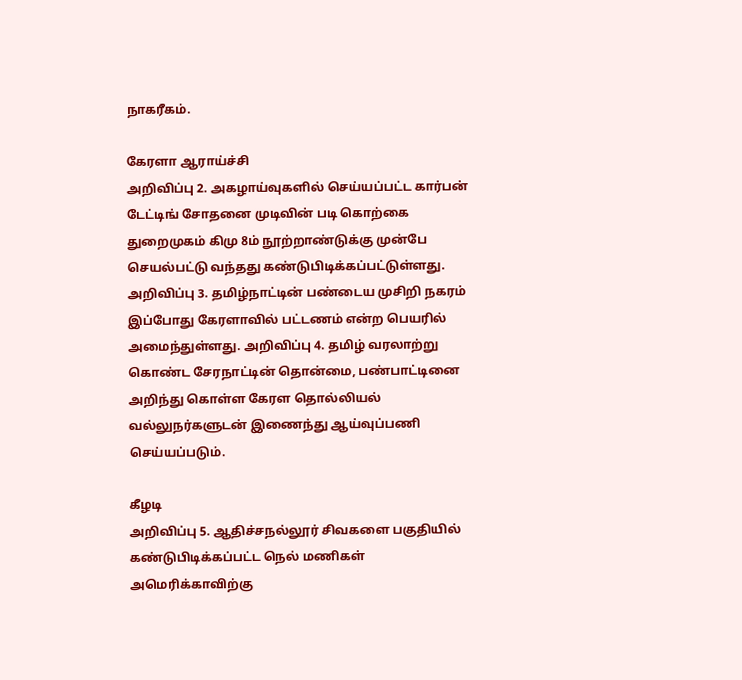நாகரீகம்.

கேரளா ஆராய்ச்சி
அறிவிப்பு 2. அகழாய்வுகளில் செய்யப்பட்ட கார்பன் டேட்டிங் சோதனை முடிவின் படி கொற்கை துறைமுகம் கிமு 8ம் நூற்றாண்டுக்கு முன்பே செயல்பட்டு வந்தது கண்டுபிடிக்கப்பட்டுள்ளது. அறிவிப்பு 3. தமிழ்நாட்டின் பண்டைய முசிறி நகரம் இப்போது கேரளாவில் பட்டணம் என்ற பெயரில் அமைந்துள்ளது. அறிவிப்பு 4. தமிழ் வரலாற்று கொண்ட சேரநாட்டின் தொன்மை, பண்பாட்டினை அறிந்து கொள்ள கேரள தொல்லியல் வல்லுநர்களுடன் இணைந்து ஆய்வுப்பணி செய்யப்படும்.

கீழடி
அறிவிப்பு 5. ஆதிச்சநல்லூர் சிவகளை பகுதியில் கண்டுபிடிக்கப்பட்ட நெல் மணிகள் அமெரிக்காவிற்கு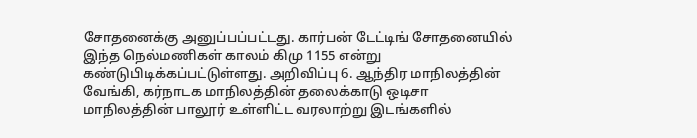சோதனைக்கு அனுப்பப்பட்டது. கார்பன் டேட்டிங் சோதனையில் இந்த நெல்மணிகள் காலம் கிமு 1155 என்று கண்டுபிடிக்கப்பட்டுள்ளது. அறிவிப்பு 6. ஆந்திர மாநிலத்தின் வேங்கி, கர்நாடக மாநிலத்தின் தலைக்காடு ஒடிசா மாநிலத்தின் பாலூர் உள்ளிட்ட வரலாற்று இடங்களில்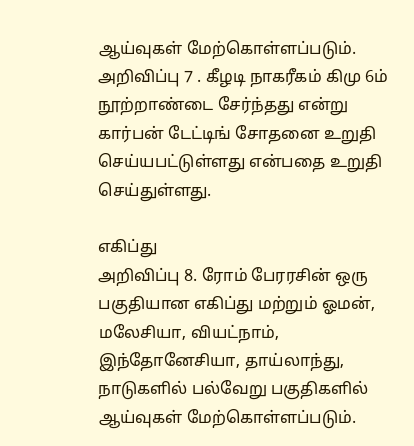ஆய்வுகள் மேற்கொள்ளப்படும். அறிவிப்பு 7 . கீழடி நாகரீகம் கிமு 6ம் நூற்றாண்டை சேர்ந்தது என்று கார்பன் டேட்டிங் சோதனை உறுதி செய்யபட்டுள்ளது என்பதை உறுதி செய்துள்ளது.

எகிப்து
அறிவிப்பு 8. ரோம் பேரரசின் ஒரு பகுதியான எகிப்து மற்றும் ஓமன், மலேசியா, வியட்நாம், இந்தோனேசியா, தாய்லாந்து, நாடுகளில் பல்வேறு பகுதிகளில் ஆய்வுகள் மேற்கொள்ளப்படும்.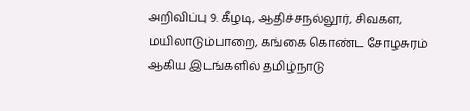அறிவிப்பு 9. கீழடி, ஆதிச்சநல்லூர், சிவகள, மயிலாடும்பாறை, கங்கை கொண்ட சோழசுரம் ஆகிய இடங்களில் தமிழ்நாடு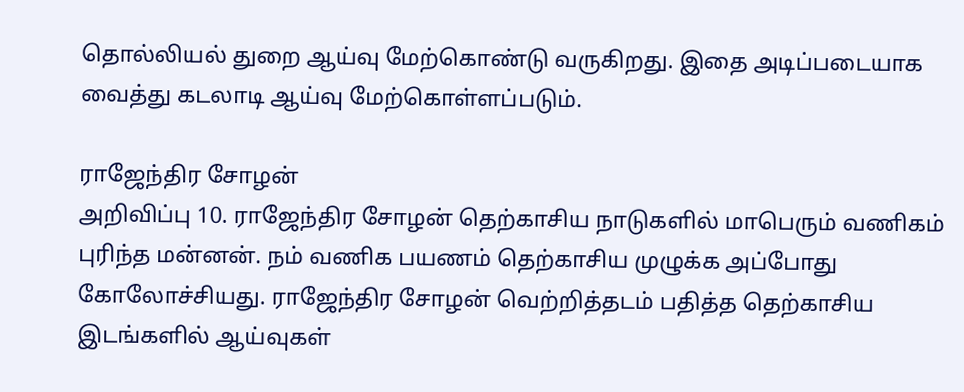தொல்லியல் துறை ஆய்வு மேற்கொண்டு வருகிறது. இதை அடிப்படையாக வைத்து கடலாடி ஆய்வு மேற்கொள்ளப்படும்.

ராஜேந்திர சோழன்
அறிவிப்பு 10. ராஜேந்திர சோழன் தெற்காசிய நாடுகளில் மாபெரும் வணிகம் புரிந்த மன்னன். நம் வணிக பயணம் தெற்காசிய முழுக்க அப்போது கோலோச்சியது. ராஜேந்திர சோழன் வெற்றித்தடம் பதித்த தெற்காசிய இடங்களில் ஆய்வுகள்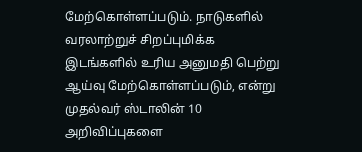மேற்கொள்ளப்படும். நாடுகளில் வரலாற்றுச் சிறப்புமிக்க இடங்களில் உரிய அனுமதி பெற்று ஆய்வு மேற்கொள்ளப்படும், என்று முதல்வர் ஸ்டாலின் 10 அறிவிப்புகளை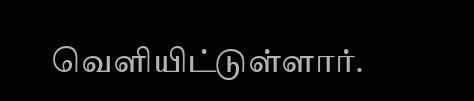வெளியிட்டுள்ளார்.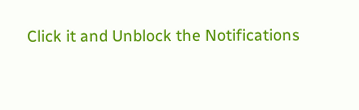Click it and Unblock the Notifications